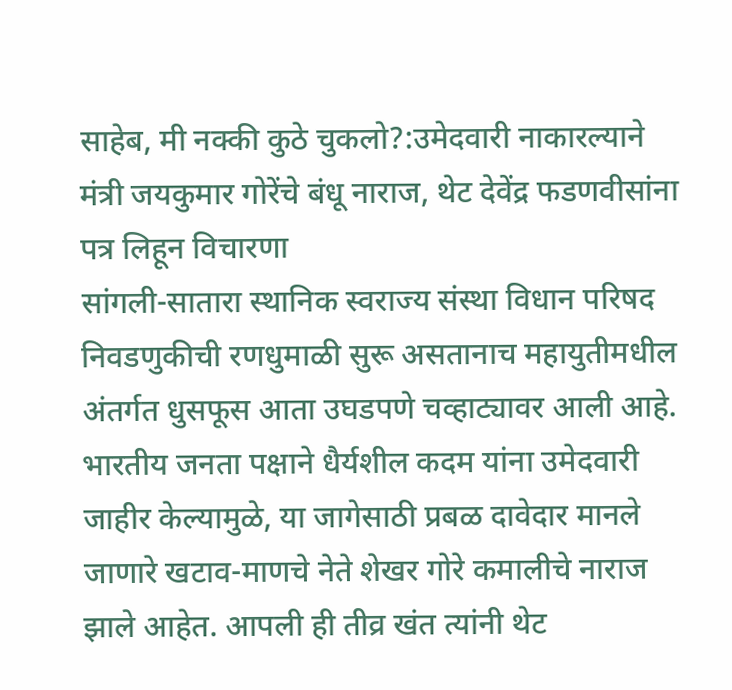साहेब, मी नक्की कुठे चुकलो?:उमेदवारी नाकारल्याने मंत्री जयकुमार गोरेंचे बंधू नाराज, थेट देवेंद्र फडणवीसांना पत्र लिहून विचारणा
सांगली-सातारा स्थानिक स्वराज्य संस्था विधान परिषद निवडणुकीची रणधुमाळी सुरू असतानाच महायुतीमधील अंतर्गत धुसफूस आता उघडपणे चव्हाट्यावर आली आहे. भारतीय जनता पक्षाने धैर्यशील कदम यांना उमेदवारी जाहीर केल्यामुळे, या जागेसाठी प्रबळ दावेदार मानले जाणारे खटाव-माणचे नेते शेखर गोरे कमालीचे नाराज झाले आहेत. आपली ही तीव्र खंत त्यांनी थेट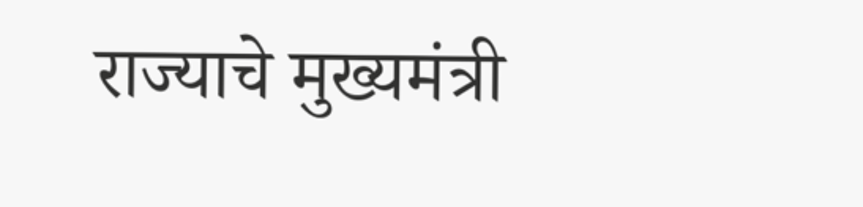राज्याचे मुख्यमंत्री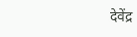देवेंद्र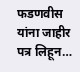फडणवीस यांना जाहीर पत्र लिहून…